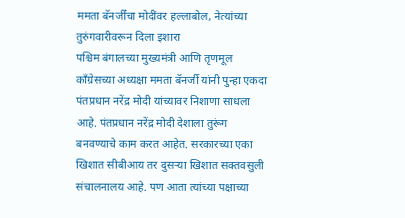ममता बॅनर्जींचा मोदींवर हल्लाबोल, नेत्यांच्या तुरुंगवारीवरून दिला इशारा
पश्चिम बंगालच्या मुख्यमंत्री आणि तृणमूल काँग्रेसच्या अध्यक्षा ममता बॅनर्जी यांनी पुन्हा एकदा पंतप्रधान नरेंद्र मोदी यांच्यावर निशाणा साधला आहे. पंतप्रधान नरेंद्र मोदी देशाला तुरूंग बनवण्याचे काम करत आहेत. सरकारच्या एका खिशात सीबीआय तर दुसऱ्या खिशात सक्तवसुली संचालनालय आहे. पण आता त्यांच्या पक्षाच्या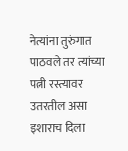नेत्यांना तुरुंगात पाठवले तर त्यांच्या पत्नी रस्त्यावर उतरतील असा इशाराच दिला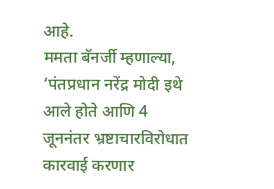आहे.
ममता बॅनर्जी म्हणाल्या, ‘पंतप्रधान नरेंद्र मोदी इथे आले होते आणि 4 जूननंतर भ्रष्टाचारविरोधात कारवाई करणार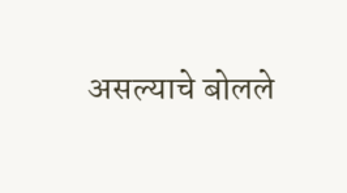असल्याचे बोलले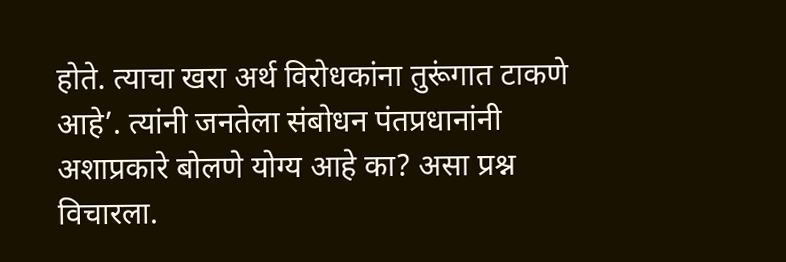होते. त्याचा खरा अर्थ विरोधकांना तुरूंगात टाकणे आहे’. त्यांनी जनतेला संबोधन पंतप्रधानांनी अशाप्रकारे बोलणे योग्य आहे का? असा प्रश्न विचारला.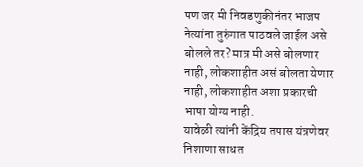पण जर मी निवडणुकीनंतर भाजप नेत्यांना तुरुंगात पाठवले जाईल असे बोलले तर? मात्र मी असे बोलणार नाही, लोकशाहीत असं बोलता येणार नाही, लोकशाहीत अशा प्रकारची भाषा योग्य नाही.
यावेळी त्यांनी केंद्रिय तपास यंत्रणेवर निशाणा साधत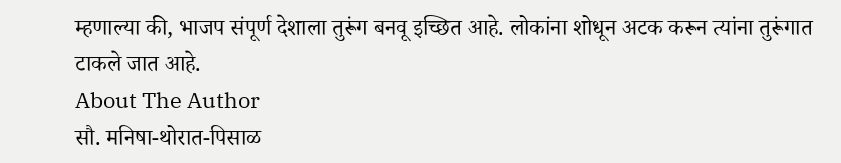म्हणाल्या की, भाजप संपूर्ण देशाला तुरूंग बनवू इच्छित आहे. लोकांना शोधून अटक करून त्यांना तुरूंगात टाकले जात आहे.
About The Author
सौ. मनिषा-थोरात-पिसाळ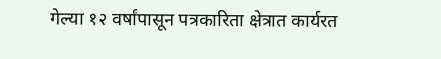गेल्या १२ वर्षांपासून पत्रकारिता क्षेत्रात कार्यरत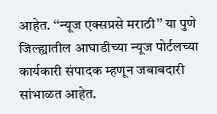आहेत. ‘‘न्यूज एक्सप्रसे मराठी’’ या पुणे जिल्ह्यातील आघाडीच्या न्यूज पोर्टलच्या कार्यकारी संपादक म्हणून जबाबदारी सांभाळत आहेत.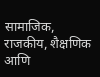सामाजिक, राजकीय, शैक्षणिक आणि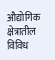औद्योगिक क्षेत्रातील विविध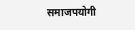समाजपयोगी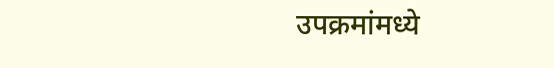उपक्रमांमध्ये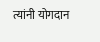त्यांनी योगदान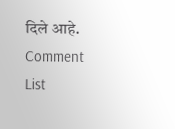दिले आहे.
Comment List